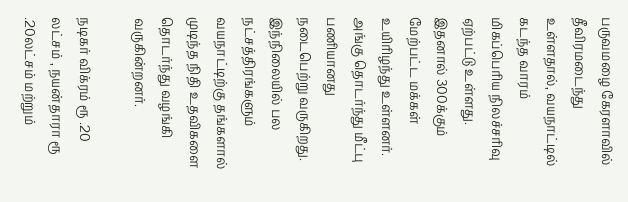பருவமழை கேரளாவில் தீவிரமடைந்து உள்ளதால், வயநாட்டில் கடந்த வாரம் மிகப்பெரிய நிலச்சரிவு ஏற்பட்டு உள்ளது. இதனால் 300க்கும் மேற்பட்ட மக்கள் உயிரிழந்து உள்ளனர். அங்கு தொடர்ந்து மீட்பு பணியானது நடைபெற்று வருகிறது. இந்நிலையில் பல நட்சத்திரங்களும் வயநாட்டிற்கு தங்களால் முடிந்த நிதி உதவிகளை தொடர்ந்து வழங்கி வருகின்றனர்.

நடிகர் விக்ரம் ரூ .20 லட்சம் , நயன்தாரா ரூ .20லட்சம் மற்றும்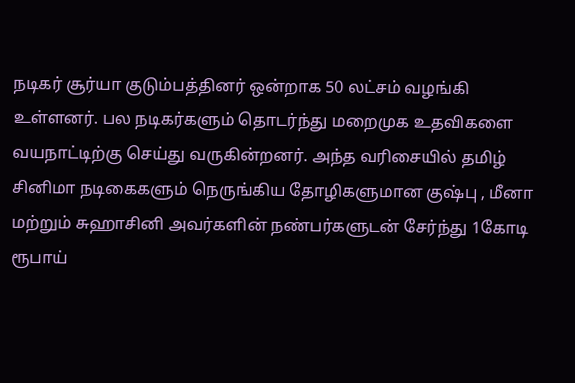நடிகர் சூர்யா குடும்பத்தினர் ஒன்றாக 50 லட்சம் வழங்கி உள்ளனர். பல நடிகர்களும் தொடர்ந்து மறைமுக உதவிகளை வயநாட்டிற்கு செய்து வருகின்றனர். அந்த வரிசையில் தமிழ் சினிமா நடிகைகளும் நெருங்கிய தோழிகளுமான குஷ்பு , மீனா மற்றும் சுஹாசினி அவர்களின் நண்பர்களுடன் சேர்ந்து 1கோடி ரூபாய்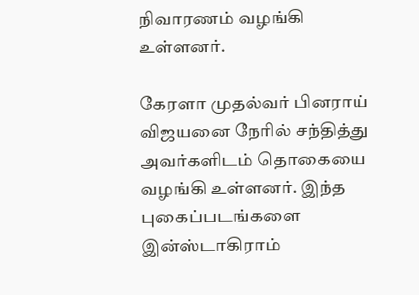நிவாரணம் வழங்கி உள்ளனர்.

கேரளா முதல்வர் பினராய் விஜயனை நேரில் சந்தித்து அவர்களிடம் தொகையை வழங்கி உள்ளனர். இந்த புகைப்படங்களை இன்ஸ்டாகிராம்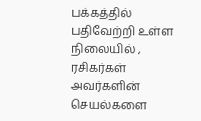பக்கத்தில் பதிவேற்றி உள்ள நிலையில் , ரசிகர்கள் அவர்களின் செயல்களை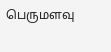பெருமளவு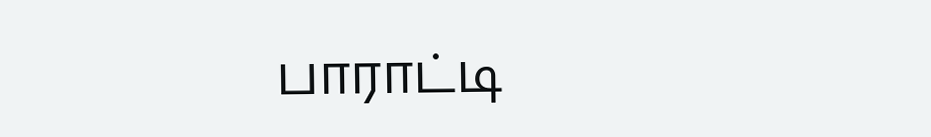பாராட்டி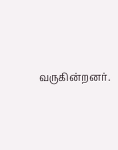வருகின்றனர்.